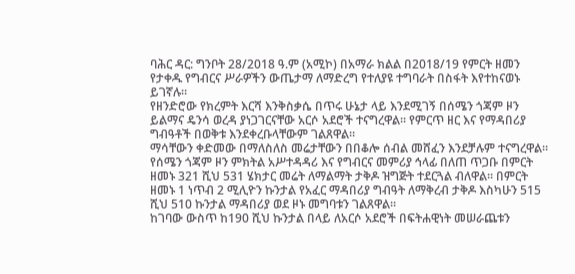ባሕር ዳር: ግንቦት 28/2018 ዓ.ም (አሚኮ) በአማራ ክልል በ2018/19 የምርት ዘመን የታቀዱ የግብርና ሥራዎችን ውጤታማ ለማድረግ የተለያዩ ተግባራት በስፋት እየተከናወኑ ይገኛሉ።
የዘንድሮው የክረምት እርሻ እንቅስቃሴ በጥሩ ሁኔታ ላይ እንደሚገኝ በሰሜን ጎጃም ዞን ይልማና ዴንሳ ወረዳ ያነጋገርናቸው አርሶ አደሮች ተናግረዋል። የምርጥ ዘር እና የማዳበሪያ ግብዓቶች በወቅቱ እንደቀረቡላቸውም ገልጸዋል።
ማሳቸውን ቀድመው በማለስለስ መሬታቸውን በበቆሎ ሰብል መሸፈን እንደቻሉም ተናግረዋል።
የሰሜን ጎጃም ዞን ምክትል አሥተዳዳሪ እና የግብርና መምሪያ ኅላፊ በለጠ ጥጋቡ በምርት ዘመኑ 321 ሺህ 531 ሄክታር መሬት ለማልማት ታቅዶ ዝግጅት ተደርጓል ብለዋል። በምርት ዘመኑ 1 ነጥብ 2 ሚሊዮን ኩንታል የአፈር ማዳበሪያ ግብዓት ለማቅረብ ታቅዶ እስካሁን 515 ሺህ 510 ኩንታል ማዳበሪያ ወደ ዞኑ መግባቱን ገልጸዋል።
ከገባው ውስጥ ከ190 ሺህ ኩንታል በላይ ለአርሶ አደሮች በፍትሐዊነት መሠራጨቱን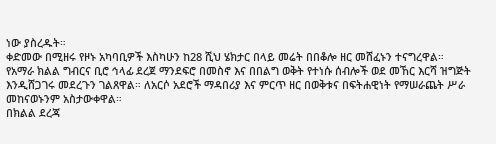ነው ያስረዱት።
ቀድመው በሚዘሩ የዞኑ አካባቢዎች እስካሁን ከ28 ሺህ ሄክታር በላይ መሬት በበቆሎ ዘር መሸፈኑን ተናግረዋል።
የአማራ ክልል ግብርና ቢሮ ኅላፊ ደረጀ ማንደፍሮ በመስኖ እና በበልግ ወቅት የተነሱ ሰብሎች ወደ መኸር እርሻ ዝግጅት እንዲሸጋገሩ መደረጉን ገልጸዋል። ለአርሶ አደሮች ማዳበሪያ እና ምርጥ ዘር በወቅቱና በፍትሐዊነት የማሠራጨት ሥራ መከናወኑንም አስታውቀዋል።
በክልል ደረጃ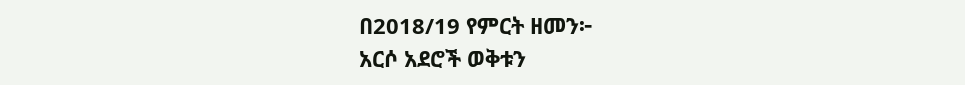በ2018/19 የምርት ዘመን፦
አርሶ አደሮች ወቅቱን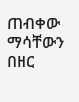ጠብቀው ማሳቸውን በዘር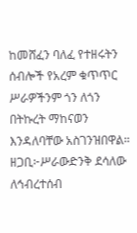ከመሸፈን ባለፈ የተዘሩትን ሰብሎች የአረም ቁጥጥር ሥራዎችንም ጎን ለጎን በትኩረት ማከናወን እንዳለባቸው አስገንዝበዋል።
ዘጋቢ፦ሥራውድንቅ ደሳለው
ለኅብረተሰብ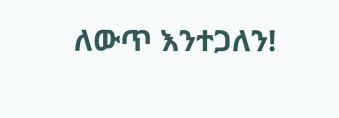ለውጥ እንተጋለን!